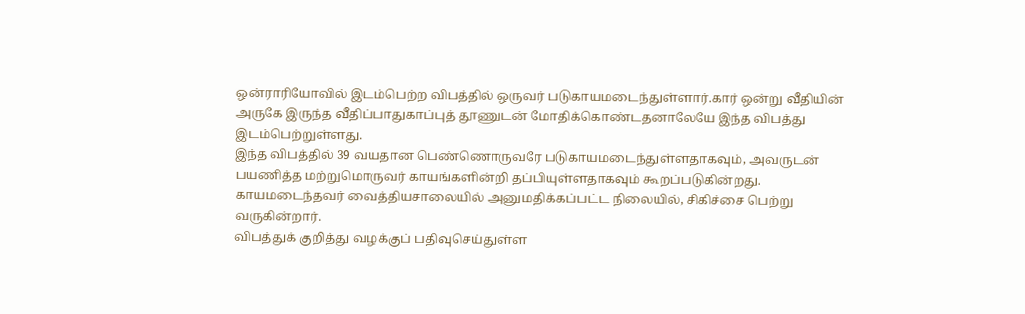ஒன்ராரியோவில் இடம்பெற்ற விபத்தில் ஒருவர் படுகாயமடைந்துள்ளார்.கார் ஒன்று வீதியின் அருகே இருந்த வீதிப்பாதுகாப்புத் தூணுடன் மோதிக்கொண்டதனாலேயே இந்த விபத்து இடம்பெற்றுள்ளது.
இந்த விபத்தில் 39 வயதான பெண்ணொருவரே படுகாயமடைந்துள்ளதாகவும், அவருடன் பயணித்த மற்றுமொருவர் காயங்களின்றி தப்பியுள்ளதாகவும் கூறப்படுகின்றது.
காயமடைந்தவர் வைத்தியசாலையில் அனுமதிக்கப்பட்ட நிலையில், சிகிச்சை பெற்று வருகின்றார்.
விபத்துக் குறித்து வழக்குப் பதிவுசெய்துள்ள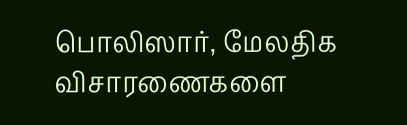பொலிஸார், மேலதிக விசாரணைகளை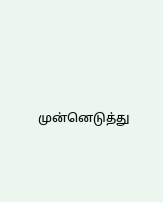முன்னெடுத்து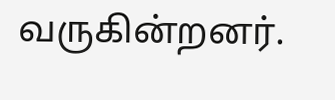வருகின்றனர்.